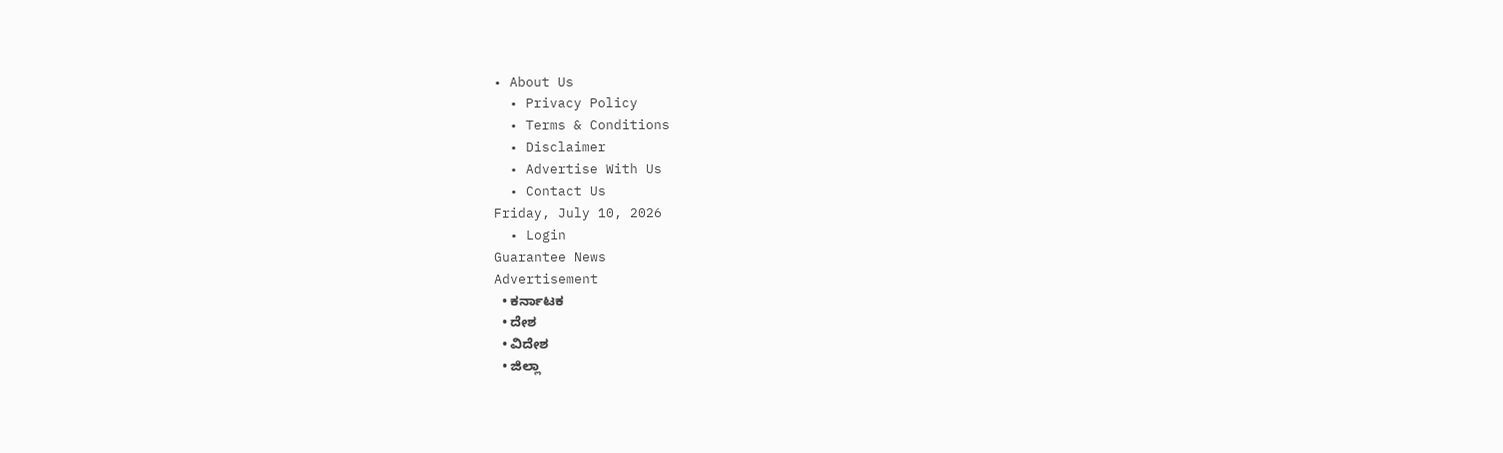• About Us
  • Privacy Policy
  • Terms & Conditions
  • Disclaimer
  • Advertise With Us
  • Contact Us
Friday, July 10, 2026
  • Login
Guarantee News
Advertisement
  • ಕರ್ನಾಟಕ
  • ದೇಶ
  • ವಿದೇಶ
  • ಜಿಲ್ಲಾ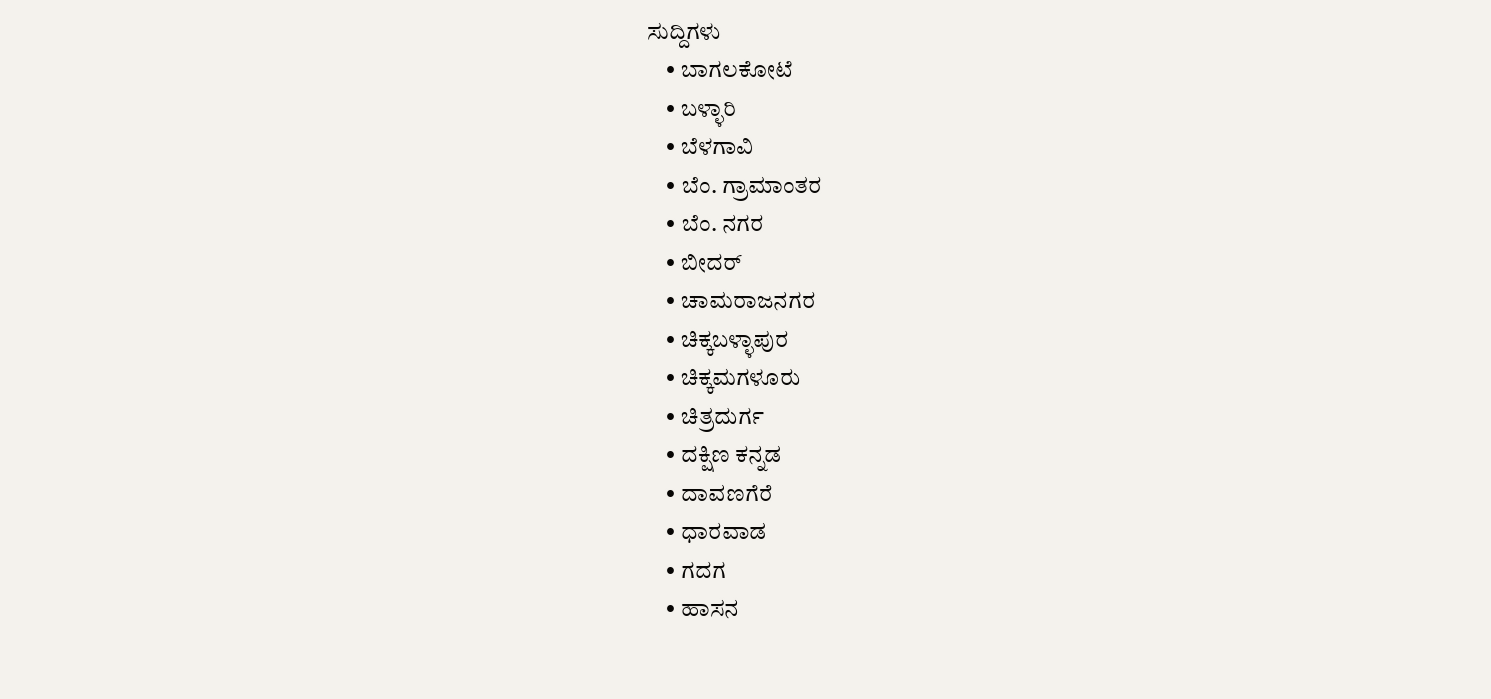ಸುದ್ದಿಗಳು
    • ಬಾಗಲಕೋಟೆ
    • ಬಳ್ಳಾರಿ
    • ಬೆಳಗಾವಿ
    • ಬೆಂ. ಗ್ರಾಮಾಂತರ
    • ಬೆಂ. ನಗರ
    • ಬೀದರ್
    • ಚಾಮರಾಜನಗರ
    • ಚಿಕ್ಕಬಳ್ಳಾಪುರ
    • ಚಿಕ್ಕಮಗಳೂರು
    • ಚಿತ್ರದುರ್ಗ
    • ದಕ್ಷಿಣ ಕನ್ನಡ
    • ದಾವಣಗೆರೆ
    • ಧಾರವಾಡ
    • ಗದಗ
    • ಹಾಸನ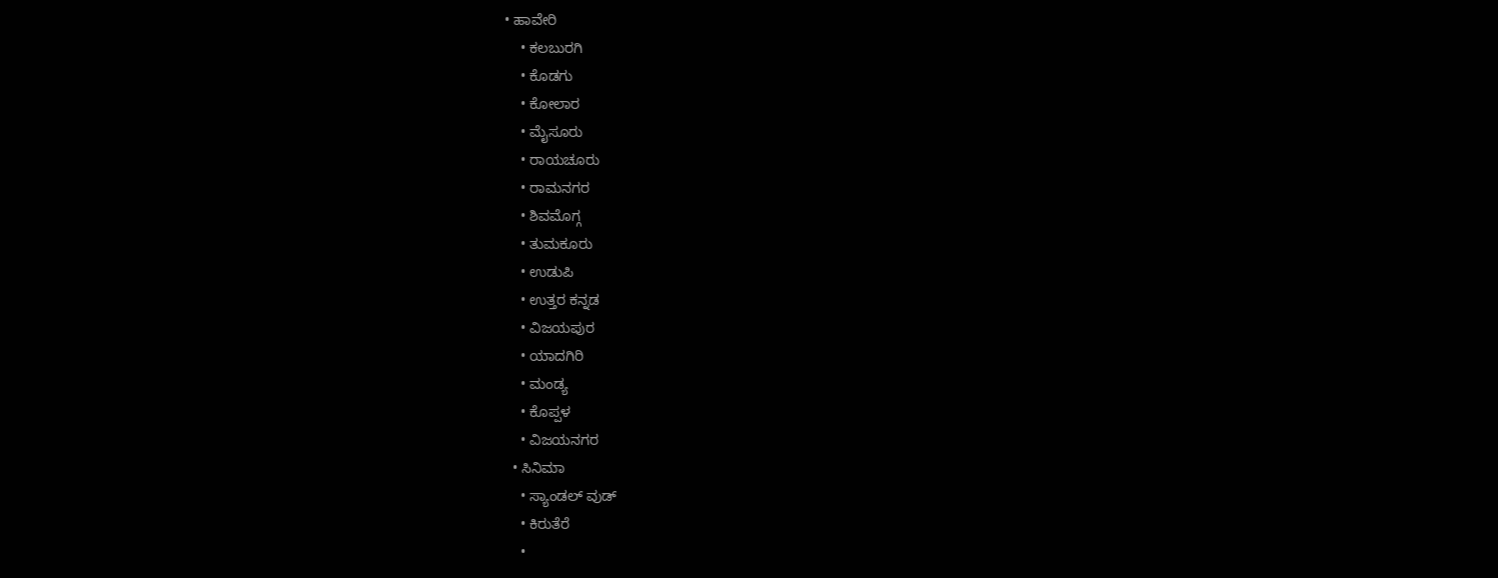• ಹಾವೇರಿ
    • ಕಲಬುರಗಿ
    • ಕೊಡಗು
    • ಕೋಲಾರ
    • ಮೈಸೂರು
    • ರಾಯಚೂರು
    • ರಾಮನಗರ
    • ಶಿವಮೊಗ್ಗ
    • ತುಮಕೂರು
    • ಉಡುಪಿ
    • ಉತ್ತರ ಕನ್ನಡ
    • ವಿಜಯಪುರ
    • ಯಾದಗಿರಿ
    • ಮಂಡ್ಯ
    • ಕೊಪ್ಪಳ
    • ವಿಜಯನಗರ
  • ಸಿನಿಮಾ
    • ಸ್ಯಾಂಡಲ್ ವುಡ್
    • ಕಿರುತೆರೆ
    •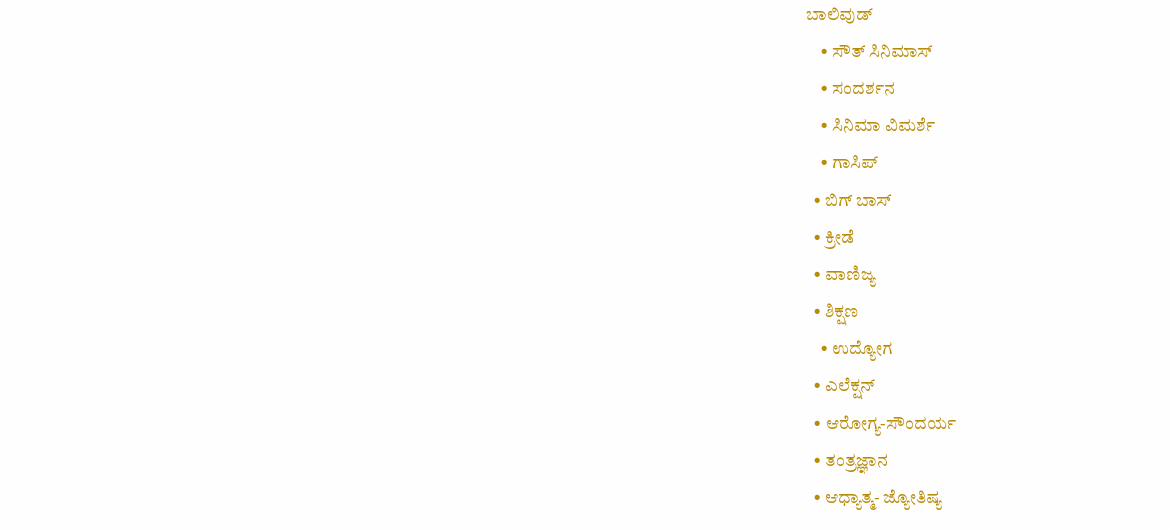ಬಾಲಿವುಡ್
    • ಸೌತ್ ಸಿನಿಮಾಸ್
    • ಸಂದರ್ಶನ
    • ಸಿನಿಮಾ ವಿಮರ್ಶೆ
    • ಗಾಸಿಪ್
  • ಬಿಗ್ ಬಾಸ್
  • ಕ್ರೀಡೆ
  • ವಾಣಿಜ್ಯ
  • ಶಿಕ್ಷಣ
    • ಉದ್ಯೋಗ
  • ಎಲೆಕ್ಷನ್
  • ಆರೋಗ್ಯ-ಸೌಂದರ್ಯ
  • ತಂತ್ರಜ್ಞಾನ
  • ಆಧ್ಯಾತ್ಮ- ಜ್ಯೋತಿಷ್ಯ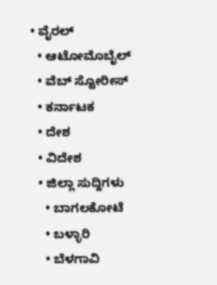• ವೈರಲ್
  • ಆಟೋಮೊಬೈಲ್
  • ವೆಬ್ ಸ್ಟೋರೀಸ್
  • ಕರ್ನಾಟಕ
  • ದೇಶ
  • ವಿದೇಶ
  • ಜಿಲ್ಲಾ ಸುದ್ದಿಗಳು
    • ಬಾಗಲಕೋಟೆ
    • ಬಳ್ಳಾರಿ
    • ಬೆಳಗಾವಿ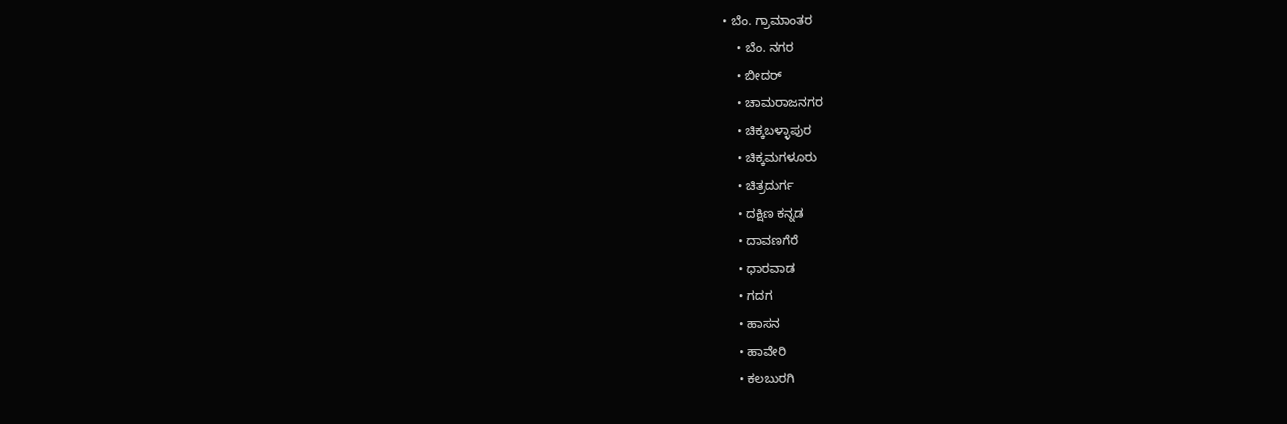• ಬೆಂ. ಗ್ರಾಮಾಂತರ
    • ಬೆಂ. ನಗರ
    • ಬೀದರ್
    • ಚಾಮರಾಜನಗರ
    • ಚಿಕ್ಕಬಳ್ಳಾಪುರ
    • ಚಿಕ್ಕಮಗಳೂರು
    • ಚಿತ್ರದುರ್ಗ
    • ದಕ್ಷಿಣ ಕನ್ನಡ
    • ದಾವಣಗೆರೆ
    • ಧಾರವಾಡ
    • ಗದಗ
    • ಹಾಸನ
    • ಹಾವೇರಿ
    • ಕಲಬುರಗಿ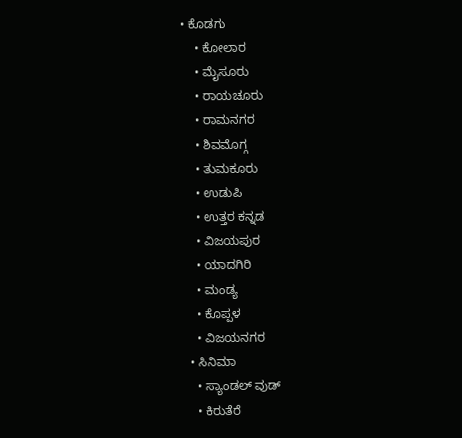• ಕೊಡಗು
    • ಕೋಲಾರ
    • ಮೈಸೂರು
    • ರಾಯಚೂರು
    • ರಾಮನಗರ
    • ಶಿವಮೊಗ್ಗ
    • ತುಮಕೂರು
    • ಉಡುಪಿ
    • ಉತ್ತರ ಕನ್ನಡ
    • ವಿಜಯಪುರ
    • ಯಾದಗಿರಿ
    • ಮಂಡ್ಯ
    • ಕೊಪ್ಪಳ
    • ವಿಜಯನಗರ
  • ಸಿನಿಮಾ
    • ಸ್ಯಾಂಡಲ್ ವುಡ್
    • ಕಿರುತೆರೆ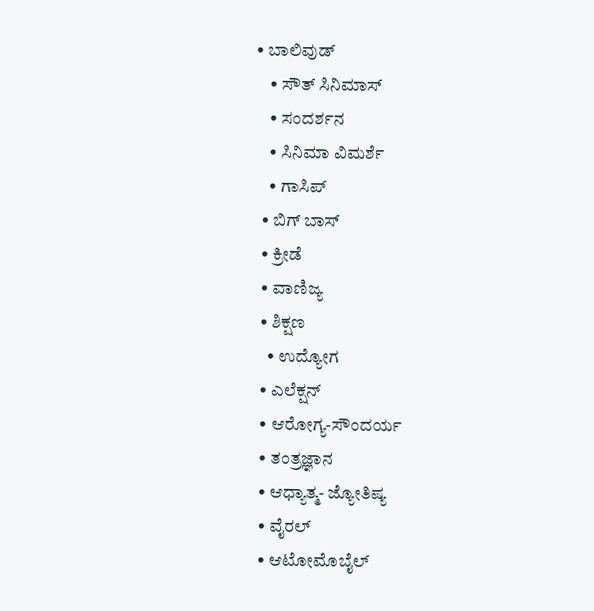• ಬಾಲಿವುಡ್
    • ಸೌತ್ ಸಿನಿಮಾಸ್
    • ಸಂದರ್ಶನ
    • ಸಿನಿಮಾ ವಿಮರ್ಶೆ
    • ಗಾಸಿಪ್
  • ಬಿಗ್ ಬಾಸ್
  • ಕ್ರೀಡೆ
  • ವಾಣಿಜ್ಯ
  • ಶಿಕ್ಷಣ
    • ಉದ್ಯೋಗ
  • ಎಲೆಕ್ಷನ್
  • ಆರೋಗ್ಯ-ಸೌಂದರ್ಯ
  • ತಂತ್ರಜ್ಞಾನ
  • ಆಧ್ಯಾತ್ಮ- ಜ್ಯೋತಿಷ್ಯ
  • ವೈರಲ್
  • ಆಟೋಮೊಬೈಲ್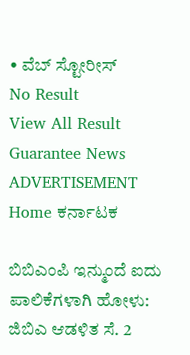• ವೆಬ್ ಸ್ಟೋರೀಸ್
No Result
View All Result
Guarantee News
ADVERTISEMENT
Home ಕರ್ನಾಟಕ

ಬಿಬಿಎಂಪಿ ಇನ್ಮುಂದೆ ಐದು ಪಾಲಿಕೆಗಳಾಗಿ ಹೋಳು: ಜಿಬಿಎ ಆಡಳಿತ ಸೆ. 2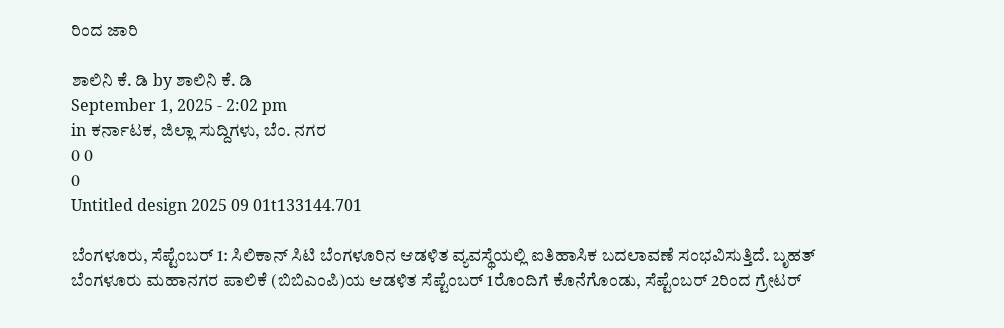ರಿಂದ ಜಾರಿ

ಶಾಲಿನಿ ಕೆ. ಡಿ by ಶಾಲಿನಿ ಕೆ. ಡಿ
September 1, 2025 - 2:02 pm
in ಕರ್ನಾಟಕ, ಜಿಲ್ಲಾ ಸುದ್ದಿಗಳು, ಬೆಂ. ನಗರ
0 0
0
Untitled design 2025 09 01t133144.701

ಬೆಂಗಳೂರು, ಸೆಪ್ಟೆಂಬರ್ 1: ಸಿಲಿಕಾನ್ ಸಿಟಿ ಬೆಂಗಳೂರಿನ ಆಡಳಿತ ವ್ಯವಸ್ಥೆಯಲ್ಲಿ ಐತಿಹಾಸಿಕ ಬದಲಾವಣೆ ಸಂಭವಿಸುತ್ತಿದೆ. ಬೃಹತ್ ಬೆಂಗಳೂರು ಮಹಾನಗರ ಪಾಲಿಕೆ (ಬಿಬಿಎಂಪಿ)ಯ ಆಡಳಿತ ಸೆಪ್ಟೆಂಬರ್ 1ರೊಂದಿಗೆ ಕೊನೆಗೊಂಡು, ಸೆಪ್ಟೆಂಬರ್ 2ರಿಂದ ಗ್ರೇಟರ್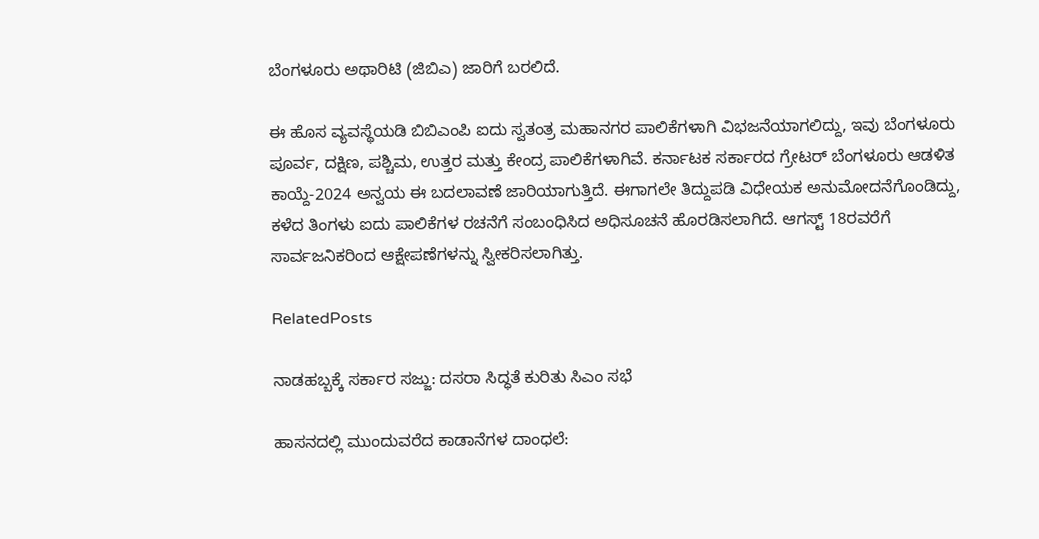ಬೆಂಗಳೂರು ಅಥಾರಿಟಿ (ಜಿಬಿಎ) ಜಾರಿಗೆ ಬರಲಿದೆ.

ಈ ಹೊಸ ವ್ಯವಸ್ಥೆಯಡಿ ಬಿಬಿಎಂಪಿ ಐದು ಸ್ವತಂತ್ರ ಮಹಾನಗರ ಪಾಲಿಕೆಗಳಾಗಿ ವಿಭಜನೆಯಾಗಲಿದ್ದು, ಇವು ಬೆಂಗಳೂರು ಪೂರ್ವ, ದಕ್ಷಿಣ, ಪಶ್ಚಿಮ, ಉತ್ತರ ಮತ್ತು ಕೇಂದ್ರ ಪಾಲಿಕೆಗಳಾಗಿವೆ. ಕರ್ನಾಟಕ ಸರ್ಕಾರದ ಗ್ರೇಟರ್ ಬೆಂಗಳೂರು ಆಡಳಿತ ಕಾಯ್ದೆ-2024 ಅನ್ವಯ ಈ ಬದಲಾವಣೆ ಜಾರಿಯಾಗುತ್ತಿದೆ. ಈಗಾಗಲೇ ತಿದ್ದುಪಡಿ ವಿಧೇಯಕ ಅನುಮೋದನೆಗೊಂಡಿದ್ದು, ಕಳೆದ ತಿಂಗಳು ಐದು ಪಾಲಿಕೆಗಳ ರಚನೆಗೆ ಸಂಬಂಧಿಸಿದ ಅಧಿಸೂಚನೆ ಹೊರಡಿಸಲಾಗಿದೆ. ಆಗಸ್ಟ್ 18ರವರೆಗೆ ಸಾರ್ವಜನಿಕರಿಂದ ಆಕ್ಷೇಪಣೆಗಳನ್ನು ಸ್ವೀಕರಿಸಲಾಗಿತ್ತು.

RelatedPosts

ನಾಡಹಬ್ಬಕ್ಕೆ ಸರ್ಕಾರ ಸಜ್ಜು: ದಸರಾ ಸಿದ್ಧತೆ ಕುರಿತು ಸಿಎಂ ಸಭೆ

ಹಾಸನದಲ್ಲಿ ಮುಂದುವರೆದ ಕಾಡಾನೆಗಳ ದಾಂಧಲೆ: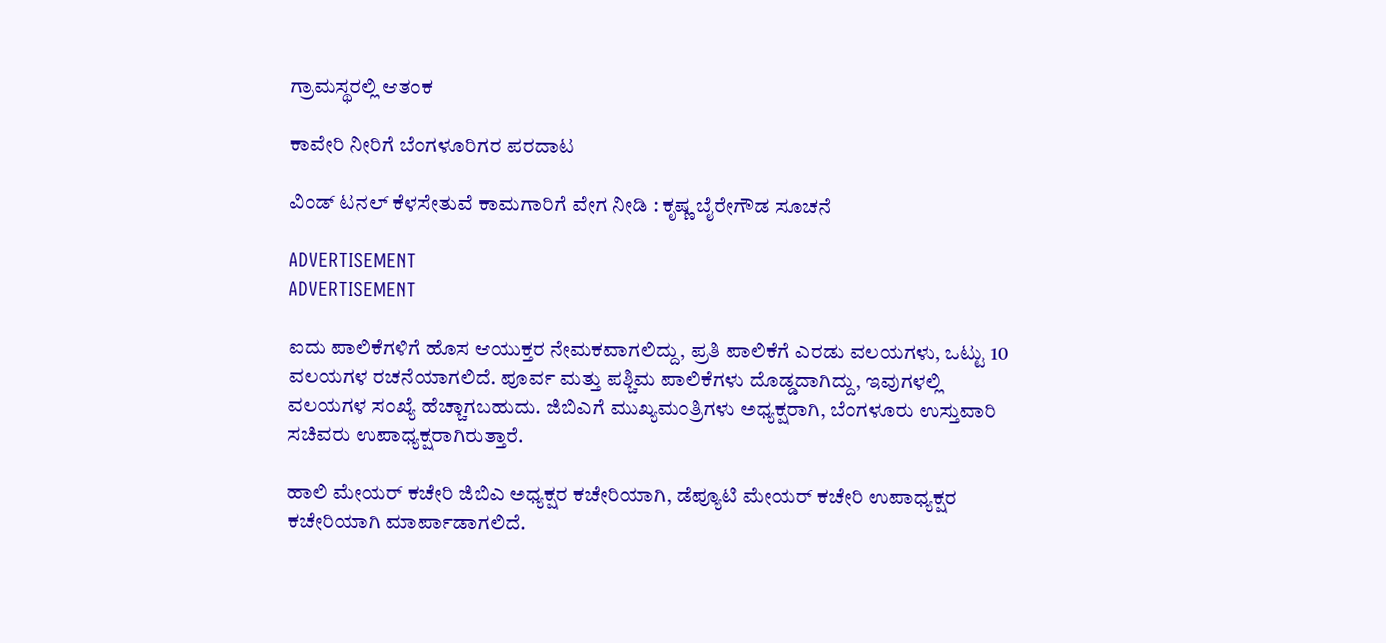ಗ್ರಾಮಸ್ಥರಲ್ಲಿ ಆತಂಕ

ಕಾವೇರಿ ನೀರಿಗೆ ಬೆಂಗಳೂರಿಗರ ಪರದಾಟ

ವಿಂಡ್ ಟನಲ್ ಕೆಳಸೇತುವೆ ಕಾಮಗಾರಿಗೆ ವೇಗ ನೀಡಿ : ಕೃಷ್ಣ ಬೈರೇಗೌಡ ಸೂಚನೆ

ADVERTISEMENT
ADVERTISEMENT

ಐದು ಪಾಲಿಕೆಗಳಿಗೆ ಹೊಸ ಆಯುಕ್ತರ ನೇಮಕವಾಗಲಿದ್ದು, ಪ್ರತಿ ಪಾಲಿಕೆಗೆ ಎರಡು ವಲಯಗಳು, ಒಟ್ಟು 10 ವಲಯಗಳ ರಚನೆಯಾಗಲಿದೆ. ಪೂರ್ವ ಮತ್ತು ಪಶ್ಚಿಮ ಪಾಲಿಕೆಗಳು ದೊಡ್ಡದಾಗಿದ್ದು, ಇವುಗಳಲ್ಲಿ ವಲಯಗಳ ಸಂಖ್ಯೆ ಹೆಚ್ಚಾಗಬಹುದು. ಜಿಬಿಎಗೆ ಮುಖ್ಯಮಂತ್ರಿಗಳು ಅಧ್ಯಕ್ಷರಾಗಿ, ಬೆಂಗಳೂರು ಉಸ್ತುವಾರಿ ಸಚಿವರು ಉಪಾಧ್ಯಕ್ಷರಾಗಿರುತ್ತಾರೆ.

ಹಾಲಿ ಮೇಯರ್ ಕಚೇರಿ ಜಿಬಿಎ ಅಧ್ಯಕ್ಷರ ಕಚೇರಿಯಾಗಿ, ಡೆಪ್ಯೂಟಿ ಮೇಯರ್ ಕಚೇರಿ ಉಪಾಧ್ಯಕ್ಷರ ಕಚೇರಿಯಾಗಿ ಮಾರ್ಪಾಡಾಗಲಿದೆ.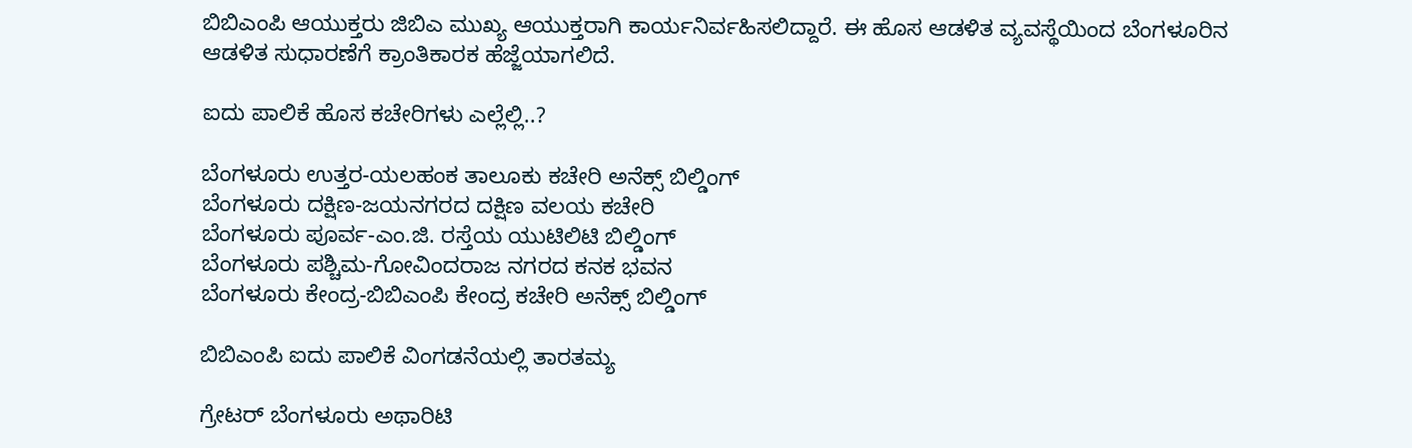ಬಿಬಿಎಂಪಿ ಆಯುಕ್ತರು ಜಿಬಿಎ ಮುಖ್ಯ ಆಯುಕ್ತರಾಗಿ ಕಾರ್ಯನಿರ್ವಹಿಸಲಿದ್ದಾರೆ. ಈ ಹೊಸ ಆಡಳಿತ ವ್ಯವಸ್ಥೆಯಿಂದ ಬೆಂಗಳೂರಿನ ಆಡಳಿತ ಸುಧಾರಣೆಗೆ ಕ್ರಾಂತಿಕಾರಕ ಹೆಜ್ಜೆಯಾಗಲಿದೆ.

ಐದು ಪಾಲಿಕೆ ಹೊಸ ಕಚೇರಿಗಳು ಎಲ್ಲೆಲ್ಲಿ..?

ಬೆಂಗಳೂರು ಉತ್ತರ-ಯಲಹಂಕ ತಾಲೂಕು ಕಚೇರಿ ಅನೆಕ್ಸ್ ಬಿಲ್ಡಿಂಗ್
ಬೆಂಗಳೂರು ದಕ್ಷಿಣ-ಜಯನಗರದ ದಕ್ಷಿಣ ವಲಯ ಕಚೇರಿ
ಬೆಂಗಳೂರು ಪೂರ್ವ-ಎಂ.ಜಿ. ರಸ್ತೆಯ ಯುಟಿಲಿಟಿ ಬಿಲ್ಡಿಂಗ್
ಬೆಂಗಳೂರು ಪಶ್ಚಿಮ-ಗೋವಿಂದರಾಜ ನಗರದ ಕನಕ ಭವನ
ಬೆಂಗಳೂರು ಕೇಂದ್ರ-ಬಿಬಿಎಂಪಿ ಕೇಂದ್ರ ಕಚೇರಿ ಅನೆಕ್ಸ್ ಬಿಲ್ಡಿಂಗ್

ಬಿಬಿಎಂಪಿ ಐದು ಪಾಲಿಕೆ ವಿಂಗಡನೆಯಲ್ಲಿ ತಾರತಮ್ಯ

ಗ್ರೇಟರ್ ಬೆಂಗಳೂರು ಅಥಾರಿಟಿ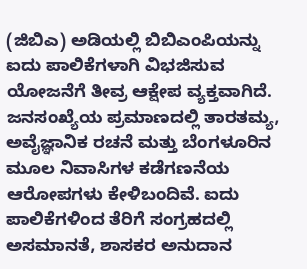(ಜಿಬಿಎ) ಅಡಿಯಲ್ಲಿ ಬಿಬಿಎಂಪಿಯನ್ನು ಐದು ಪಾಲಿಕೆಗಳಾಗಿ ವಿಭಜಿಸುವ ಯೋಜನೆಗೆ ತೀವ್ರ ಆಕ್ಷೇಪ ವ್ಯಕ್ತವಾಗಿದೆ. ಜನಸಂಖ್ಯೆಯ ಪ್ರಮಾಣದಲ್ಲಿ ತಾರತಮ್ಯ, ಅವೈಜ್ಞಾನಿಕ ರಚನೆ ಮತ್ತು ಬೆಂಗಳೂರಿನ ಮೂಲ ನಿವಾಸಿಗಳ ಕಡೆಗಣನೆಯ ಆರೋಪಗಳು ಕೇಳಿಬಂದಿವೆ. ಐದು ಪಾಲಿಕೆಗಳಿಂದ ತೆರಿಗೆ ಸಂಗ್ರಹದಲ್ಲಿ ಅಸಮಾನತೆ, ಶಾಸಕರ ಅನುದಾನ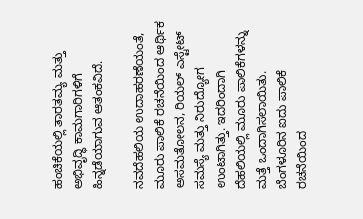ಹಂಚಿಕೆಯಲ್ಲಿ ತಾರತಮ್ಯ ಮತ್ತು ಅಭಿವೃದ್ಧಿ ಕಾಮಗಾರಿಗಳಿಗೆ ಹಿನ್ನಡೆಯಾಗುವ ಆತಂಕವಿದೆ.

ನವದೆಹಲಿಯ ಉದಾಹರಣೆಯಂತೆ, ಮೂರು ಪಾಲಿಕೆ ರಚನೆಯಿಂದ ಆರ್ಥಿಕ ಅಸಮತೋಲನ, ರಿಯಲ್ ಎಸ್ಟೇಟ್ ಸಮಸ್ಯೆ ಮತ್ತು ನಿರುದ್ಯೋಗ ಉಂಟಾಗಿತ್ತು. ಇದರಿಂದಾಗಿ ದೆಹಲಿಯಲ್ಲಿ ಮೂರು ಪಾಲಿಕೆಗಳನ್ನು ಮತ್ತೆ ಒಂದಾಗಿಸಲಾಯಿತು. ಬೆಂಗಳೂರಿನ ಐದು ಪಾಲಿಕೆ ರಚನೆಯಿಂದ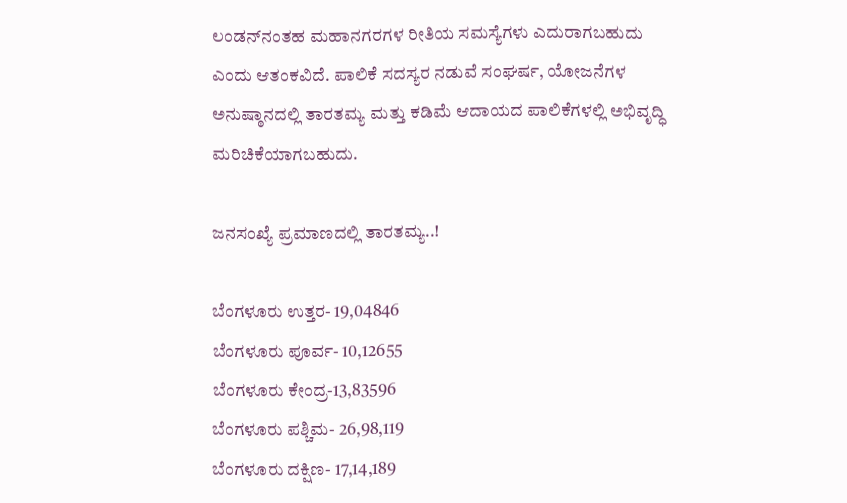ಲಂಡನ್‌ನಂತಹ ಮಹಾನಗರಗಳ ರೀತಿಯ ಸಮಸ್ಯೆಗಳು ಎದುರಾಗಬಹುದು ಎಂದು ಆತಂಕವಿದೆ. ಪಾಲಿಕೆ ಸದಸ್ಯರ ನಡುವೆ ಸಂಘರ್ಷ, ಯೋಜನೆಗಳ ಅನುಷ್ಠಾನದಲ್ಲಿ ತಾರತಮ್ಯ ಮತ್ತು ಕಡಿಮೆ ಆದಾಯದ ಪಾಲಿಕೆಗಳಲ್ಲಿ ಅಭಿವೃದ್ಧಿ ಮರಿಚಿಕೆಯಾಗಬಹುದು.

ಜನಸಂಖ್ಯೆ ಪ್ರಮಾಣದಲ್ಲಿ ತಾರತಮ್ಯ..!

ಬೆಂಗಳೂರು ಉತ್ತರ- 19,04846
ಬೆಂಗಳೂರು ಪೂರ್ವ- 10,12655
ಬೆಂಗಳೂರು ಕೇಂದ್ರ-13,83596
ಬೆಂಗಳೂರು ಪಶ್ಚಿಮ- 26,98,119
ಬೆಂಗಳೂರು ದಕ್ಷಿಣ- 17,14,189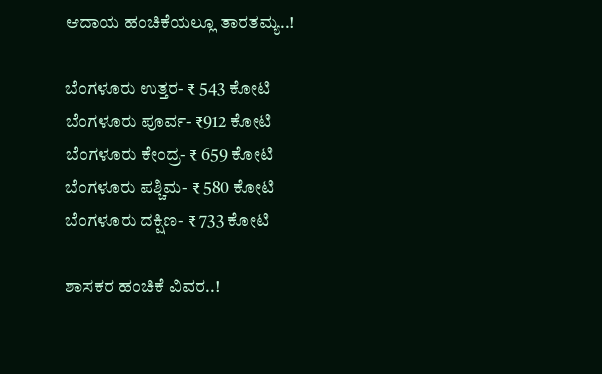ಆದಾಯ ಹಂಚಿಕೆಯಲ್ಲೂ ತಾರತಮ್ಯ..!

ಬೆಂಗಳೂರು ಉತ್ತರ- ₹ 543 ಕೋಟಿ
ಬೆಂಗಳೂರು ಪೂರ್ವ- ₹912 ಕೋಟಿ
ಬೆಂಗಳೂರು ಕೇಂದ್ರ- ₹ 659 ಕೋಟಿ
ಬೆಂಗಳೂರು ಪಶ್ಚಿಮ- ₹ 580 ಕೋಟಿ
ಬೆಂಗಳೂರು ದಕ್ಷಿಣ- ₹ 733 ಕೋಟಿ

ಶಾಸಕರ ಹಂಚಿಕೆ ವಿವರ..!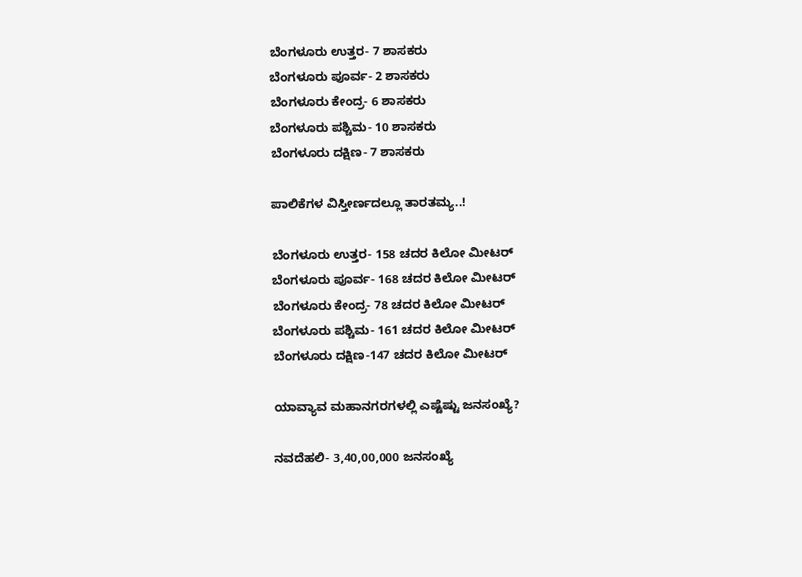ಬೆಂಗಳೂರು ಉತ್ತರ- 7 ಶಾಸಕರು
ಬೆಂಗಳೂರು ಪೂರ್ವ- 2 ಶಾಸಕರು
ಬೆಂಗಳೂರು ಕೇಂದ್ರ- 6 ಶಾಸಕರು
ಬೆಂಗಳೂರು ಪಶ್ಚಿಮ- 10 ಶಾಸಕರು
ಬೆಂಗಳೂರು ದಕ್ಷಿಣ- 7 ಶಾಸಕರು

ಪಾಲಿಕೆಗಳ ವಿಸ್ತೀರ್ಣದಲ್ಲೂ ತಾರತಮ್ಯ..!

ಬೆಂಗಳೂರು ಉತ್ತರ- 158 ಚದರ ಕಿಲೋ ಮೀಟರ್
ಬೆಂಗಳೂರು ಪೂರ್ವ- 168 ಚದರ ಕಿಲೋ ಮೀಟರ್
ಬೆಂಗಳೂರು ಕೇಂದ್ರ- 78 ಚದರ ಕಿಲೋ ಮೀಟರ್
ಬೆಂಗಳೂರು ಪಶ್ಚಿಮ- 161 ಚದರ ಕಿಲೋ ಮೀಟರ್
ಬೆಂಗಳೂರು ದಕ್ಷಿಣ-147 ಚದರ ಕಿಲೋ ಮೀಟರ್

ಯಾವ್ಯಾವ ಮಹಾನಗರಗಳಲ್ಲಿ ಎಷ್ಟೆಷ್ಟು ಜನಸಂಖ್ಯೆ?

ನವದೆಹಲಿ- 3,40,00,000 ಜನಸಂಖ್ಯೆ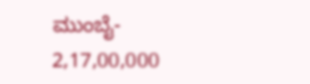ಮುಂಬೈ- 2,17,00,000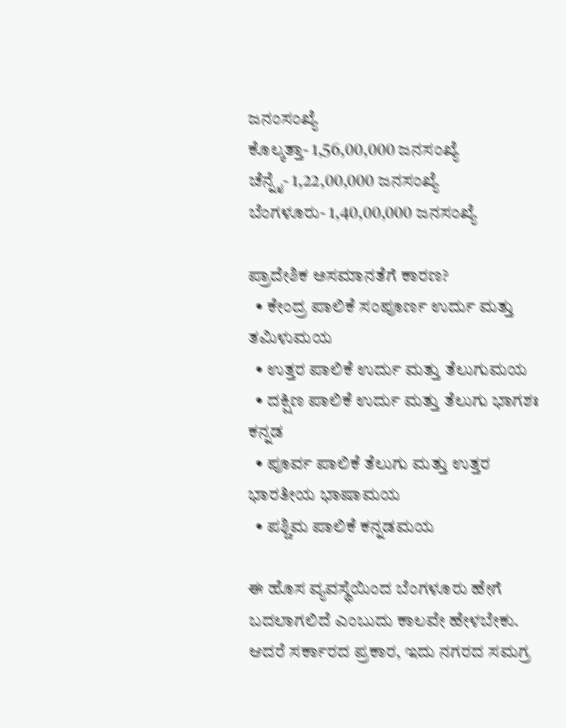ಜನಂಸಂಖ್ಯೆ
ಕೊಲ್ಕತ್ತಾ- 1,56,00,000 ಜನಸಂಖ್ಯೆ
ಚೆನ್ನೈ- 1,22,00,000 ಜನಸಂಖ್ಯೆ
ಬೆಂಗಳೂರು- 1,40,00,000 ಜನಸಂಖ್ಯೆ

ಪ್ರಾದೇಶಿಕ ಅಸಮಾನತೆಗೆ ಕಾರಣ?
  • ಕೇಂದ್ರ ಪಾಲಿಕೆ ಸಂಪೂರ್ಣ ಉರ್ದು ಮತ್ತು ತಮಿಳುಮಯ
  • ಉತ್ತರ ಪಾಲಿಕೆ ಉರ್ದು ಮತ್ತು ತೆಲುಗುಮಯ
  • ದಕ್ಷಿಣ ಪಾಲಿಕೆ ಉರ್ದು ಮತ್ತು ತೆಲುಗು ಭಾಗಶಃ ಕನ್ನಡ
  • ಪೂರ್ವ ಪಾಲಿಕೆ ತೆಲುಗು ಮತ್ತು ಉತ್ತರ ಭಾರತೀಯ ಭಾಷಾಮಯ
  • ಪಶ್ಚಿಮ ಪಾಲಿಕೆ ಕನ್ನಡಮಯ

ಈ ಹೊಸ ವ್ಯವಸ್ಥೆಯಿಂದ ಬೆಂಗಳೂರು ಹೇಗೆ ಬದಲಾಗಲಿದೆ ಎಂಬುದು ಕಾಲವೇ ಹೇಳಬೇಕು. ಆದರೆ ಸರ್ಕಾರದ ಪ್ರಕಾರ, ಇದು ನಗರದ ಸಮಗ್ರ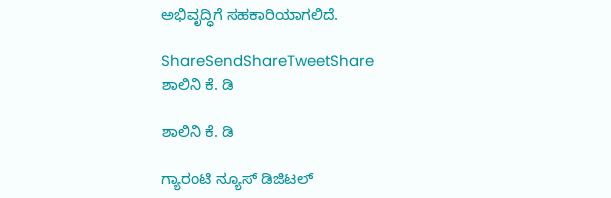ಅಭಿವೃದ್ಧಿಗೆ ಸಹಕಾರಿಯಾಗಲಿದೆ.

ShareSendShareTweetShare
ಶಾಲಿನಿ ಕೆ. ಡಿ

ಶಾಲಿನಿ ಕೆ. ಡಿ

ಗ್ಯಾರಂಟಿ ನ್ಯೂಸ್ ಡಿಜಿಟಲ್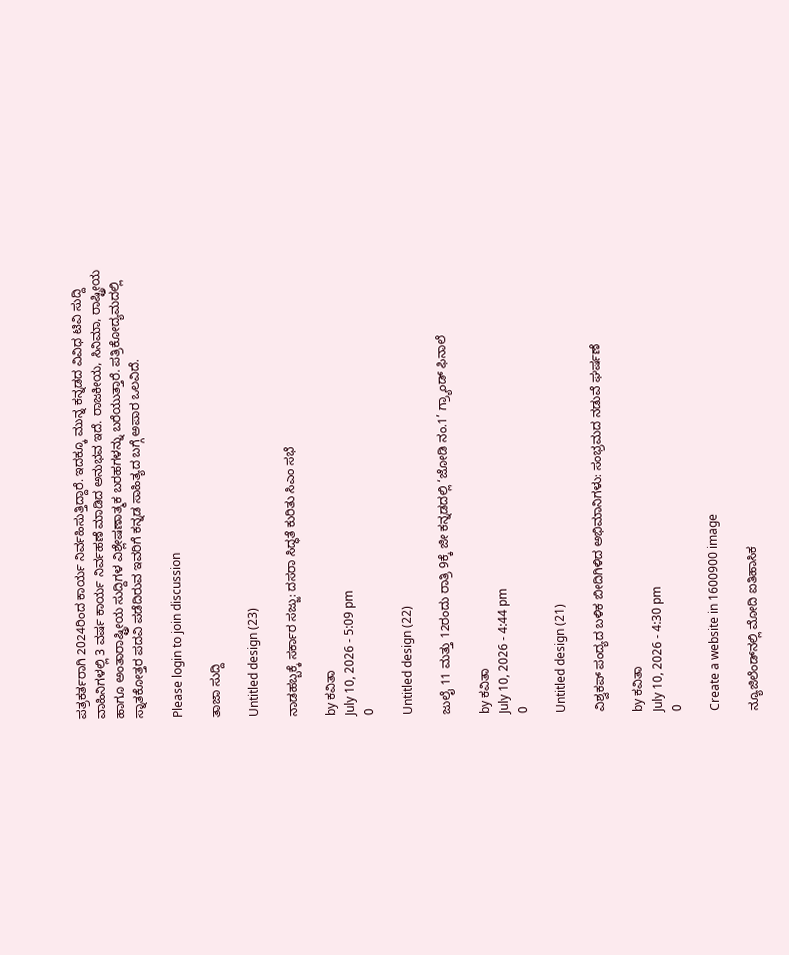ಪತ್ರಕರ್ತರಾಗಿ 2024ರಿಂದ ಕಾರ್ಯ ನಿರ್ವಹಿಸುತ್ತಿದ್ದಾರೆ. ಇದಕ್ಕೂ ಮುನ್ನ ಕನ್ನಡದ ವಿವಿಧ ಟಿವಿ ಸುದ್ದಿ ವಾಹಿನಿಗಳಲ್ಲಿ 3 ವರ್ಷ ಕಾರ್ಯ ನಿರ್ವಹಣೆ ಮಾಡಿದ ಅನುಭವ ಇದೆ. ರಾಜಕೀಯ, ಸಿನಿಮಾ, ರಾಷ್ಟ್ರೀಯ ಹಾಗೂ ಅಂತಾರಾಷ್ಟ್ರೀಯ ಸುದ್ದಿಗಳ ವಿಶ್ಲೇಷಣಾತ್ಮಕ ಬರಹಗಳನ್ನು ಬರೆಯುತ್ತಾರೆ. ಪತ್ರಿಕೋದ್ಯಮದಲ್ಲಿ ಸ್ನಾತಕೋತ್ತರ ಪದವಿ ಪಡೆದಿರುವ ಇವರಿಗೆ ಕನ್ನಡ ಸಾಹಿತ್ಯದ ಬಗ್ಗೆ ಅಪಾರ ಒಲವಿದೆ.

Please login to join discussion

ತಾಜಾ ಸುದ್ದಿ

Untitled design (23)

ನಾಡಹಬ್ಬಕ್ಕೆ ಸರ್ಕಾರ ಸಜ್ಜು: ದಸರಾ ಸಿದ್ಧತೆ ಕುರಿತು ಸಿಎಂ ಸಭೆ

by ಕವಿತಾ
July 10, 2026 - 5:09 pm
0

Untitled design (22)

ಜುಲೈ 11 ಮತ್ತು 12ರಂದು ರಾತ್ರಿ 9ಕ್ಕೆ ಜೀ ಕನ್ನಡದಲ್ಲಿ ‘ಜೋಡಿ ನಂ.1’ ಗ್ರ್ಯಾಂಡ್ ಫಿನಾಲೆ

by ಕವಿತಾ
July 10, 2026 - 4:44 pm
0

Untitled design (21)

ವಿಶ್ವಕಪ್ ಪಂದ್ಯದ ಬಳಿಕ ಬೀದಿಗಿಳಿದ ಅಭಿಮಾನಿಗಳು: ಸಂಭ್ರಮದ ನಡುವೆ ಘರ್ಷಣೆ

by ಕವಿತಾ
July 10, 2026 - 4:30 pm
0

Create a website in 1600900 image

ನ್ಯೂಜಿಲೆಂಡ್‌ನಲ್ಲಿ ಮೋದಿ ಐತಿಹಾಸಿಕ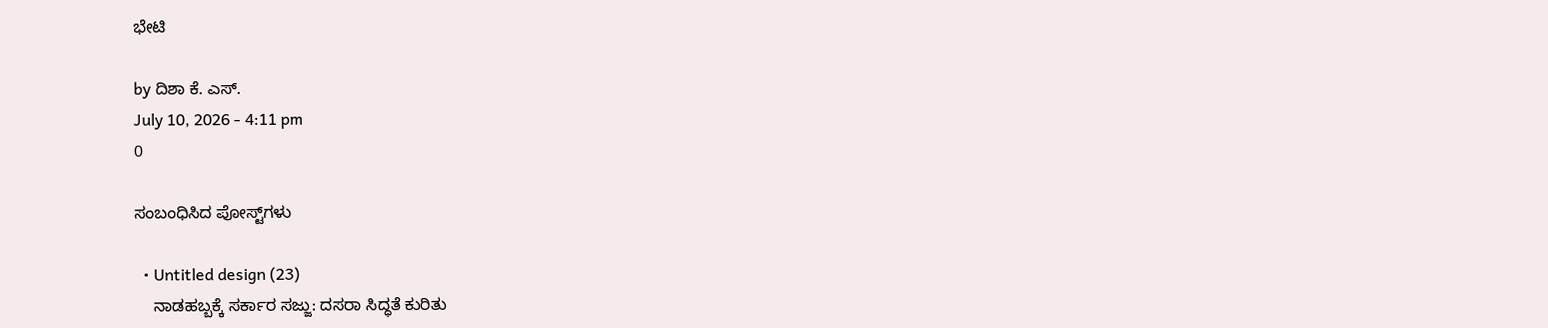ಭೇಟಿ

by ದಿಶಾ ಕೆ. ಎಸ್.
July 10, 2026 - 4:11 pm
0

ಸಂಬಂಧಿಸಿದ ಪೋಸ್ಟ್‌ಗಳು

  • Untitled design (23)
    ನಾಡಹಬ್ಬಕ್ಕೆ ಸರ್ಕಾರ ಸಜ್ಜು: ದಸರಾ ಸಿದ್ಧತೆ ಕುರಿತು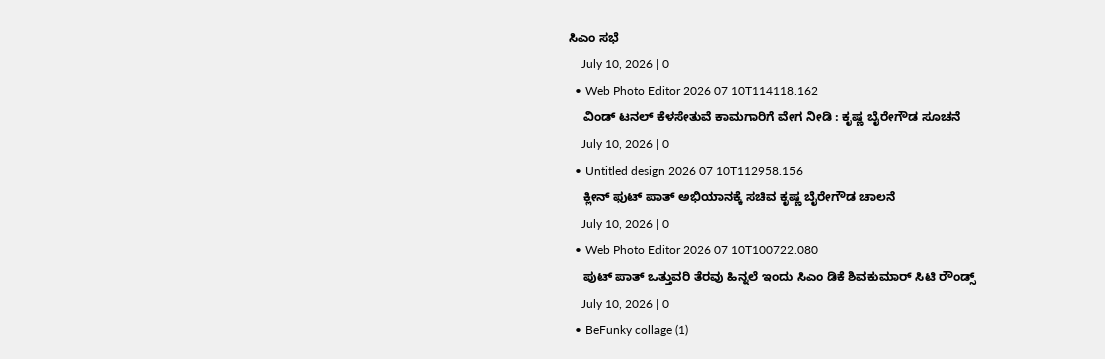ಸಿಎಂ ಸಭೆ
    July 10, 2026 | 0
  • Web Photo Editor 2026 07 10T114118.162
    ವಿಂಡ್ ಟನಲ್ ಕೆಳಸೇತುವೆ ಕಾಮಗಾರಿಗೆ ವೇಗ ನೀಡಿ : ಕೃಷ್ಣ ಬೈರೇಗೌಡ ಸೂಚನೆ
    July 10, 2026 | 0
  • Untitled design 2026 07 10T112958.156
    ಕ್ಲೀನ್ ಫುಟ್ ಪಾತ್ ಅಭಿಯಾನಕ್ಕೆ ಸಚಿವ ಕೃಷ್ಣ ಬೈರೇಗೌಡ ಚಾಲನೆ
    July 10, 2026 | 0
  • Web Photo Editor 2026 07 10T100722.080
    ಪುಟ್ ಪಾತ್ ಒತ್ತುವರಿ ತೆರವು ಹಿನ್ನಲೆ ಇಂದು ಸಿಎಂ ಡಿಕೆ ಶಿವಕುಮಾರ್ ಸಿಟಿ ರೌಂಡ್ಸ್
    July 10, 2026 | 0
  • BeFunky collage (1)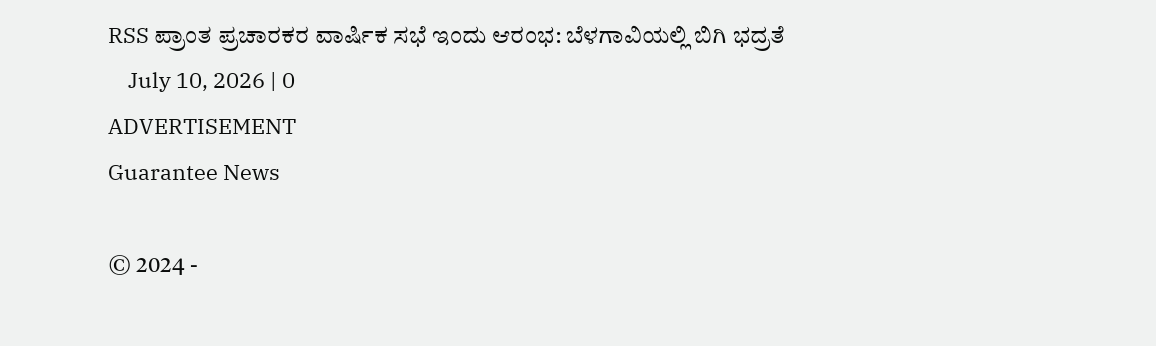RSS ಪ್ರಾಂತ ಪ್ರಚಾರಕರ ವಾರ್ಷಿಕ ಸಭೆ ಇಂದು ಆರಂಭ: ಬೆಳಗಾವಿಯಲ್ಲಿ ಬಿಗಿ ಭದ್ರತೆ
    July 10, 2026 | 0
ADVERTISEMENT
Guarantee News

© 2024 -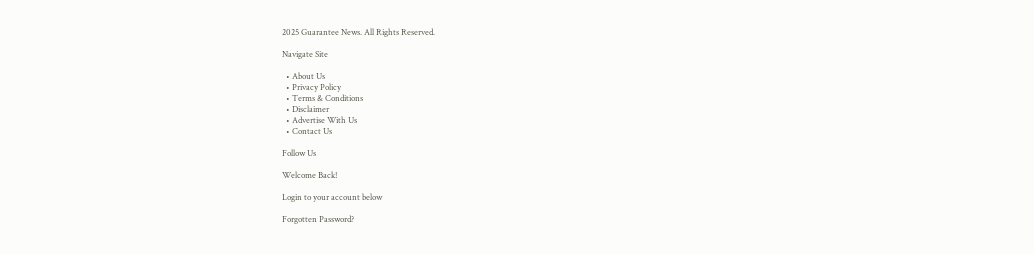2025 Guarantee News. All Rights Reserved.

Navigate Site

  • About Us
  • Privacy Policy
  • Terms & Conditions
  • Disclaimer
  • Advertise With Us
  • Contact Us

Follow Us

Welcome Back!

Login to your account below

Forgotten Password?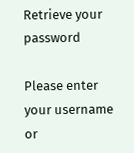Retrieve your password

Please enter your username or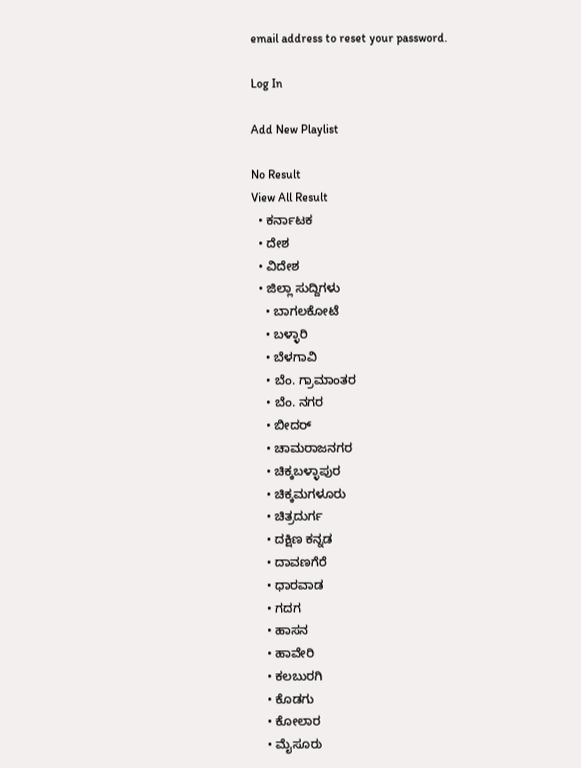email address to reset your password.

Log In

Add New Playlist

No Result
View All Result
  • ಕರ್ನಾಟಕ
  • ದೇಶ
  • ವಿದೇಶ
  • ಜಿಲ್ಲಾ ಸುದ್ದಿಗಳು
    • ಬಾಗಲಕೋಟೆ
    • ಬಳ್ಳಾರಿ
    • ಬೆಳಗಾವಿ
    • ಬೆಂ. ಗ್ರಾಮಾಂತರ
    • ಬೆಂ. ನಗರ
    • ಬೀದರ್
    • ಚಾಮರಾಜನಗರ
    • ಚಿಕ್ಕಬಳ್ಳಾಪುರ
    • ಚಿಕ್ಕಮಗಳೂರು
    • ಚಿತ್ರದುರ್ಗ
    • ದಕ್ಷಿಣ ಕನ್ನಡ
    • ದಾವಣಗೆರೆ
    • ಧಾರವಾಡ
    • ಗದಗ
    • ಹಾಸನ
    • ಹಾವೇರಿ
    • ಕಲಬುರಗಿ
    • ಕೊಡಗು
    • ಕೋಲಾರ
    • ಮೈಸೂರು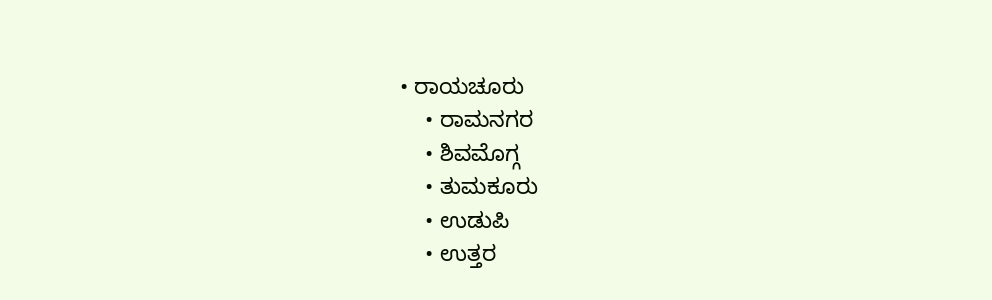• ರಾಯಚೂರು
    • ರಾಮನಗರ
    • ಶಿವಮೊಗ್ಗ
    • ತುಮಕೂರು
    • ಉಡುಪಿ
    • ಉತ್ತರ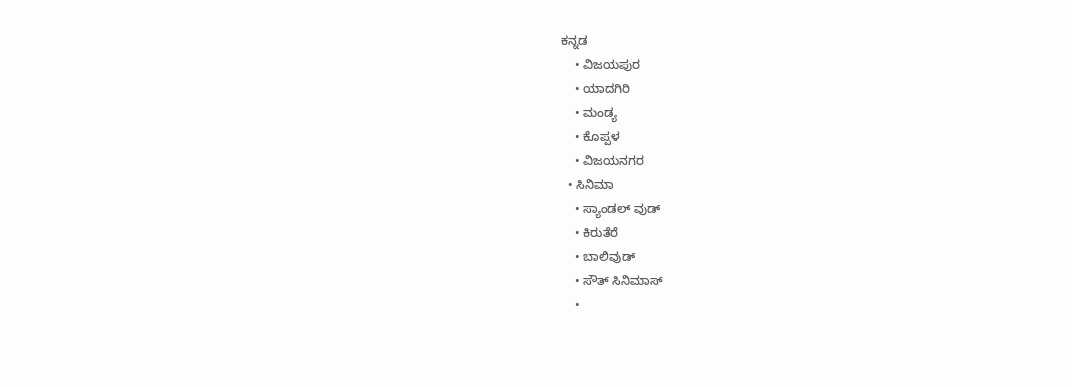ಕನ್ನಡ
    • ವಿಜಯಪುರ
    • ಯಾದಗಿರಿ
    • ಮಂಡ್ಯ
    • ಕೊಪ್ಪಳ
    • ವಿಜಯನಗರ
  • ಸಿನಿಮಾ
    • ಸ್ಯಾಂಡಲ್ ವುಡ್
    • ಕಿರುತೆರೆ
    • ಬಾಲಿವುಡ್
    • ಸೌತ್ ಸಿನಿಮಾಸ್
    •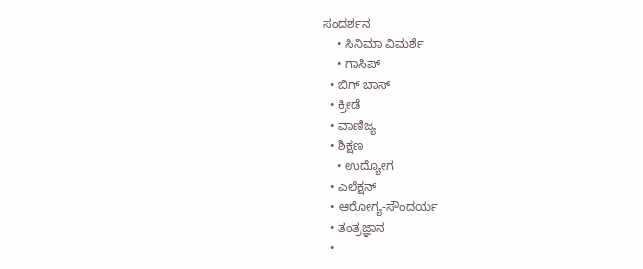ಸಂದರ್ಶನ
    • ಸಿನಿಮಾ ವಿಮರ್ಶೆ
    • ಗಾಸಿಪ್
  • ಬಿಗ್ ಬಾಸ್
  • ಕ್ರೀಡೆ
  • ವಾಣಿಜ್ಯ
  • ಶಿಕ್ಷಣ
    • ಉದ್ಯೋಗ
  • ಎಲೆಕ್ಷನ್
  • ಆರೋಗ್ಯ-ಸೌಂದರ್ಯ
  • ತಂತ್ರಜ್ಞಾನ
  •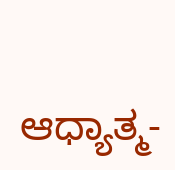ಆಧ್ಯಾತ್ಮ-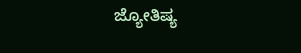ಜ್ಯೋತಿಷ್ಯ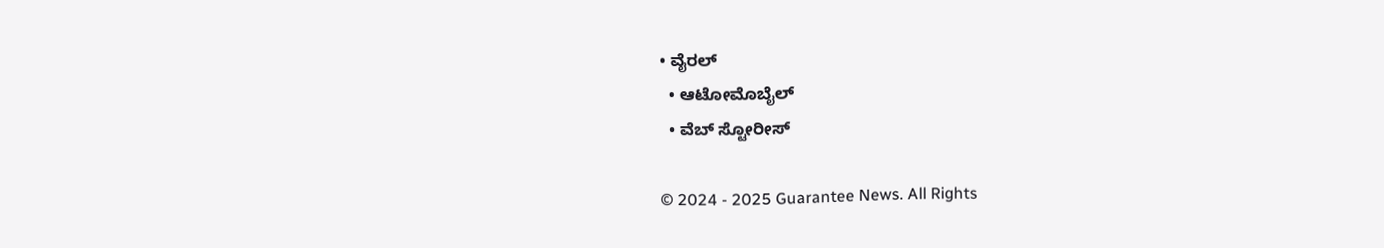• ವೈರಲ್
  • ಆಟೋಮೊಬೈಲ್
  • ವೆಬ್ ಸ್ಟೋರೀಸ್

© 2024 - 2025 Guarantee News. All Rights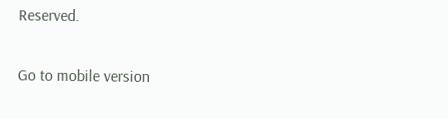Reserved.

Go to mobile version